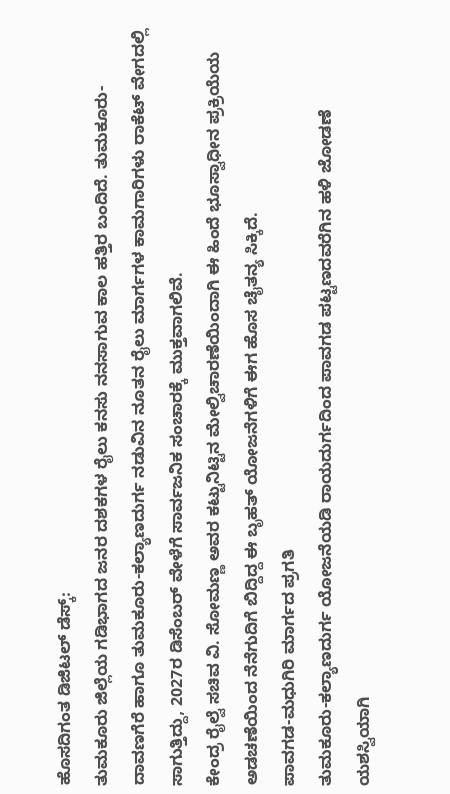ಹೊಸದಿಗಂತ ಡಿಜಿಟಲ್ ಡೆಸ್ಕ್:
ತುಮಕೂರು ಜಿಲ್ಲೆಯ ಗಡಿಭಾಗದ ಜನರ ದಶಕಗಳ ರೈಲು ಕನಸು ನನಸಾಗುವ ಕಾಲ ಹತ್ತಿರ ಬಂದಿದೆ. ತುಮಕೂರು-ದಾವಣಗೆರೆ ಹಾಗೂ ತುಮಕೂರು-ಕಲ್ಯಾಣದುರ್ಗ ನಡುವಿನ ನೂತನ ರೈಲು ಮಾರ್ಗಗಳ ಕಾಮಗಾರಿಗಳು ರಾಕೆಟ್ ವೇಗದಲ್ಲಿ ಸಾಗುತ್ತಿದ್ದು, 2027ರ ಡಿಸೆಂಬರ್ ವೇಳೆಗೆ ಸಾರ್ವಜನಿಕ ಸಂಚಾರಕ್ಕೆ ಮುಕ್ತವಾಗಲಿವೆ.
ಕೇಂದ್ರ ರೈಲ್ವೆ ಸಚಿವ ವಿ. ಸೋಮಣ್ಣ ಅವರ ಕಟ್ಟುನಿಟ್ಟಿನ ಮೇಲ್ವಿಚಾರಣೆಯಿಂದಾಗಿ ಈ ಹಿಂದೆ ಭೂಸ್ವಾಧೀನ ಪ್ರಕ್ರಿಯೆಯ ಅಡಚಣೆಯಿಂದ ನೆನೆಗುದಿಗೆ ಬಿದ್ದಿದ್ದ ಈ ಬೃಹತ್ ಯೋಜನೆಗಳಿಗೆ ಈಗ ಹೊಸ ಚೈತನ್ಯ ಸಿಕ್ಕಿದೆ.
ಪಾವಗಡ-ಮಧುಗಿರಿ ಮಾರ್ಗದ ಪ್ರಗತಿ
ತುಮಕೂರು-ಕಲ್ಯಾಣದುರ್ಗ ಯೋಜನೆಯಡಿ ರಾಯದುರ್ಗದಿಂದ ಪಾವಗಡ ಪಟ್ಟಣದವರೆಗಿನ ಹಳಿ ಜೋಡಣೆ ಯಶಸ್ವಿಯಾಗಿ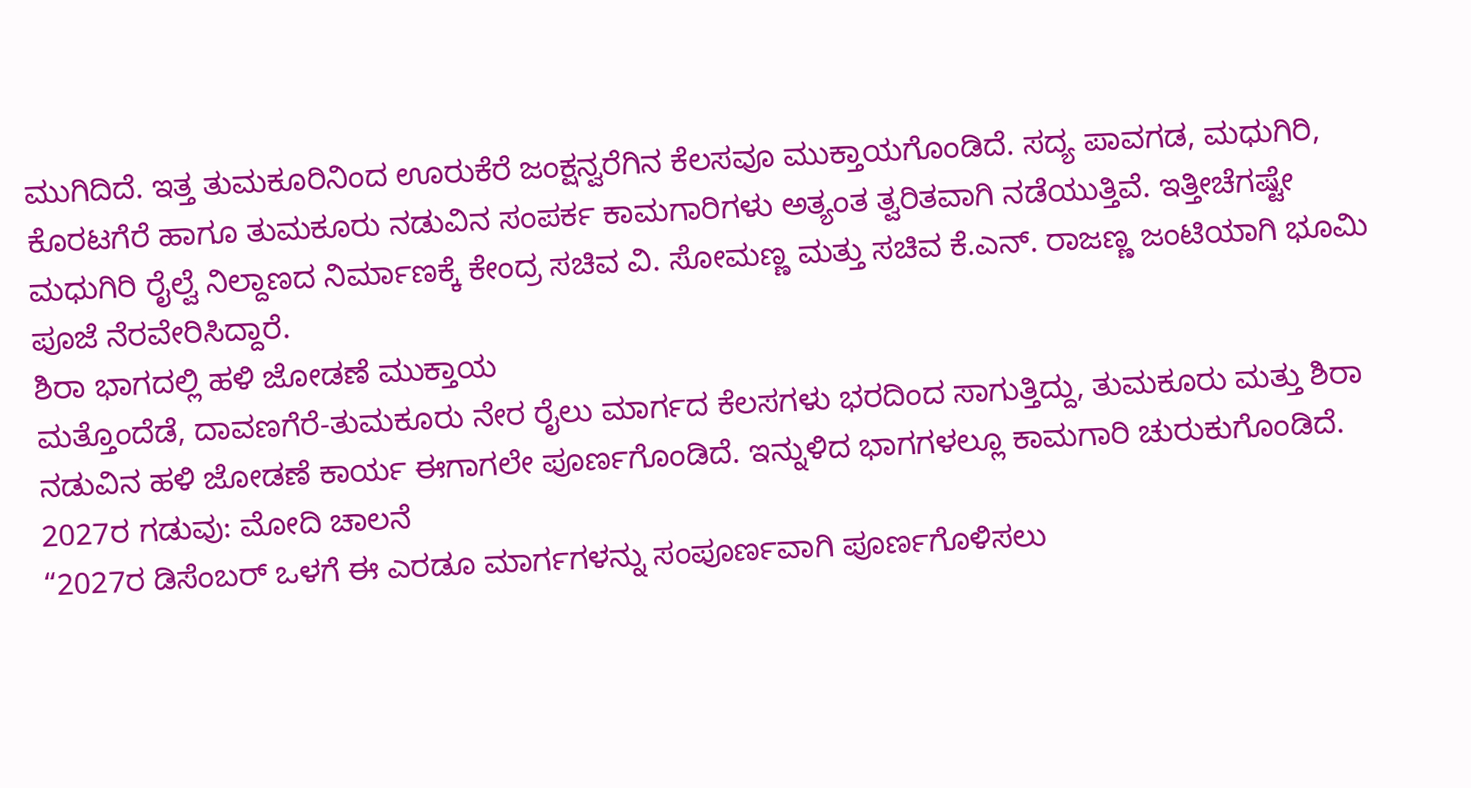ಮುಗಿದಿದೆ. ಇತ್ತ ತುಮಕೂರಿನಿಂದ ಊರುಕೆರೆ ಜಂಕ್ಷನ್ವರೆಗಿನ ಕೆಲಸವೂ ಮುಕ್ತಾಯಗೊಂಡಿದೆ. ಸದ್ಯ ಪಾವಗಡ, ಮಧುಗಿರಿ, ಕೊರಟಗೆರೆ ಹಾಗೂ ತುಮಕೂರು ನಡುವಿನ ಸಂಪರ್ಕ ಕಾಮಗಾರಿಗಳು ಅತ್ಯಂತ ತ್ವರಿತವಾಗಿ ನಡೆಯುತ್ತಿವೆ. ಇತ್ತೀಚೆಗಷ್ಟೇ ಮಧುಗಿರಿ ರೈಲ್ವೆ ನಿಲ್ದಾಣದ ನಿರ್ಮಾಣಕ್ಕೆ ಕೇಂದ್ರ ಸಚಿವ ವಿ. ಸೋಮಣ್ಣ ಮತ್ತು ಸಚಿವ ಕೆ.ಎನ್. ರಾಜಣ್ಣ ಜಂಟಿಯಾಗಿ ಭೂಮಿ ಪೂಜೆ ನೆರವೇರಿಸಿದ್ದಾರೆ.
ಶಿರಾ ಭಾಗದಲ್ಲಿ ಹಳಿ ಜೋಡಣೆ ಮುಕ್ತಾಯ
ಮತ್ತೊಂದೆಡೆ, ದಾವಣಗೆರೆ-ತುಮಕೂರು ನೇರ ರೈಲು ಮಾರ್ಗದ ಕೆಲಸಗಳು ಭರದಿಂದ ಸಾಗುತ್ತಿದ್ದು, ತುಮಕೂರು ಮತ್ತು ಶಿರಾ ನಡುವಿನ ಹಳಿ ಜೋಡಣೆ ಕಾರ್ಯ ಈಗಾಗಲೇ ಪೂರ್ಣಗೊಂಡಿದೆ. ಇನ್ನುಳಿದ ಭಾಗಗಳಲ್ಲೂ ಕಾಮಗಾರಿ ಚುರುಕುಗೊಂಡಿದೆ.
2027ರ ಗಡುವು: ಮೋದಿ ಚಾಲನೆ
“2027ರ ಡಿಸೆಂಬರ್ ಒಳಗೆ ಈ ಎರಡೂ ಮಾರ್ಗಗಳನ್ನು ಸಂಪೂರ್ಣವಾಗಿ ಪೂರ್ಣಗೊಳಿಸಲು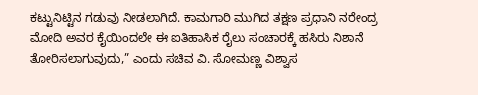ಕಟ್ಟುನಿಟ್ಟಿನ ಗಡುವು ನೀಡಲಾಗಿದೆ. ಕಾಮಗಾರಿ ಮುಗಿದ ತಕ್ಷಣ ಪ್ರಧಾನಿ ನರೇಂದ್ರ ಮೋದಿ ಅವರ ಕೈಯಿಂದಲೇ ಈ ಐತಿಹಾಸಿಕ ರೈಲು ಸಂಚಾರಕ್ಕೆ ಹಸಿರು ನಿಶಾನೆ ತೋರಿಸಲಾಗುವುದು,” ಎಂದು ಸಚಿವ ವಿ. ಸೋಮಣ್ಣ ವಿಶ್ವಾಸ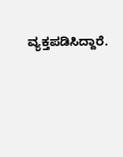ವ್ಯಕ್ತಪಡಿಸಿದ್ದಾರೆ.